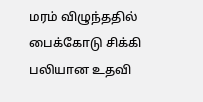மரம் விழுந்ததில் பைக்கோடு சிக்கி பலியான உதவி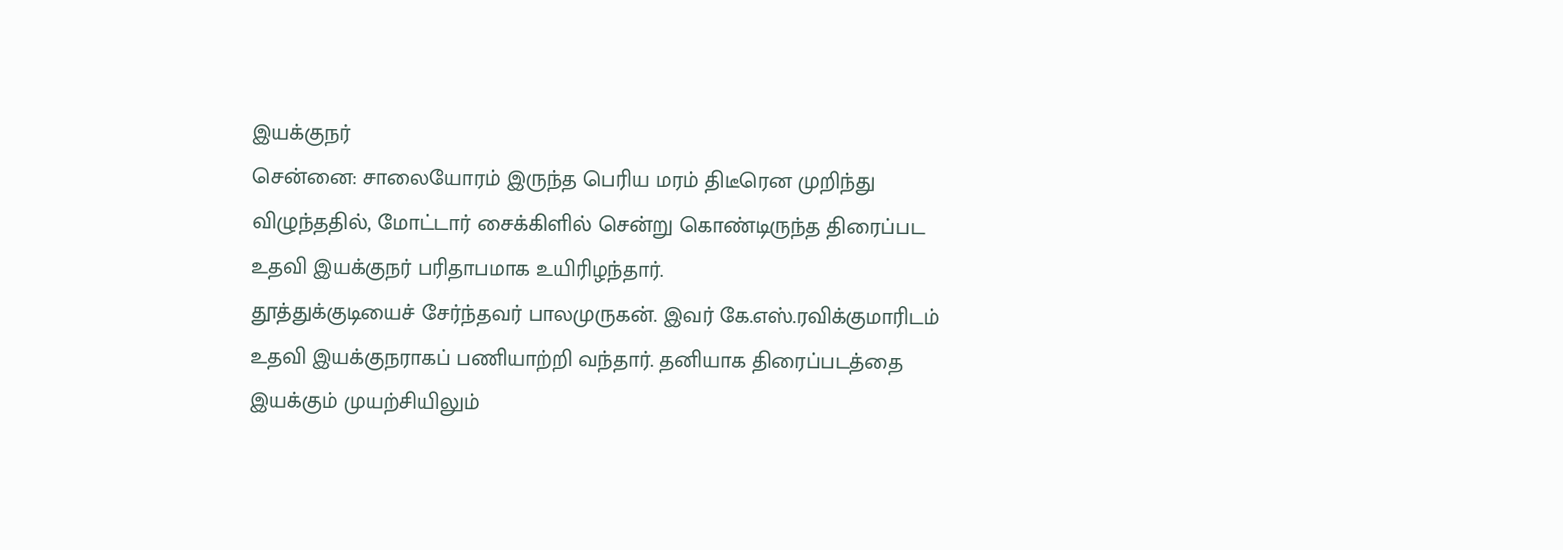இயக்குநர்
சென்னை: சாலையோரம் இருந்த பெரிய மரம் திடீரென முறிந்து விழுந்ததில், மோட்டார் சைக்கிளில் சென்று கொண்டிருந்த திரைப்பட உதவி இயக்குநர் பரிதாபமாக உயிரிழந்தார்.
தூத்துக்குடியைச் சேர்ந்தவர் பாலமுருகன். இவர் கே.எஸ்.ரவிக்குமாரிடம் உதவி இயக்குநராகப் பணியாற்றி வந்தார். தனியாக திரைப்படத்தை இயக்கும் முயற்சியிலும்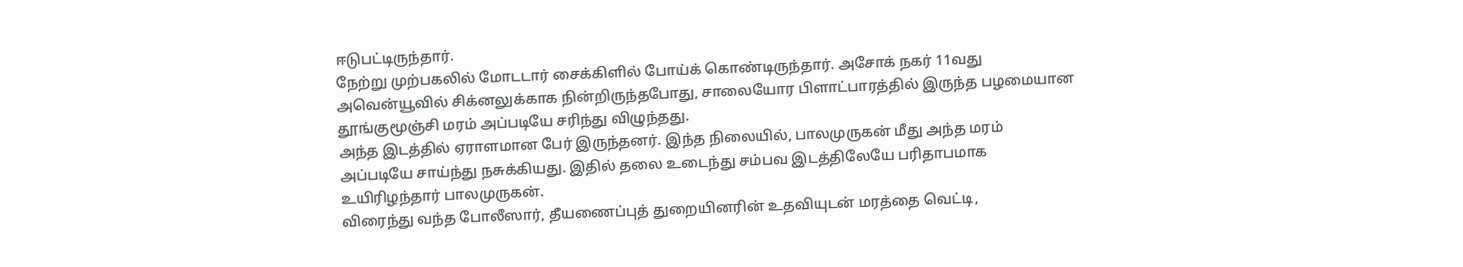ஈடுபட்டிருந்தார்.
நேற்று முற்பகலில் மோடடார் சைக்கிளில் போய்க் கொண்டிருந்தார். அசோக் நகர் 11வது அவென்யூவில் சிக்னலுக்காக நின்றிருந்தபோது, சாலையோர பிளாட்பாரத்தில் இருந்த பழமையான தூங்குமூஞ்சி மரம் அப்படியே சரிந்து விழுந்தது.
அந்த இடத்தில் ஏராளமான பேர் இருந்தனர். இந்த நிலையில், பாலமுருகன் மீது அந்த மரம் அப்படியே சாய்ந்து நசுக்கியது. இதில் தலை உடைந்து சம்பவ இடத்திலேயே பரிதாபமாக உயிரிழந்தார் பாலமுருகன்.
விரைந்து வந்த போலீஸார், தீயணைப்புத் துறையினரின் உதவியுடன் மரத்தை வெட்டி,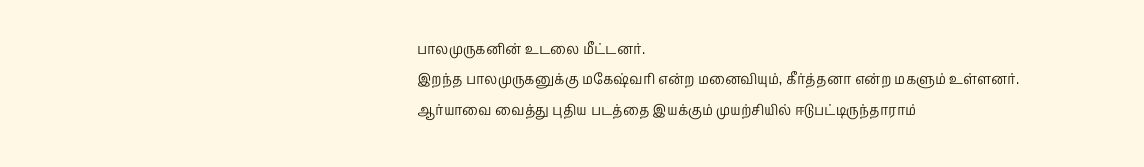பாலமுருகனின் உடலை மீட்டனர்.
இறந்த பாலமுருகனுக்கு மகேஷ்வரி என்ற மனைவியும், கீர்த்தனா என்ற மகளும் உள்ளனர்.
ஆர்யாவை வைத்து புதிய படத்தை இயக்கும் முயற்சியில் ஈடுபட்டிருந்தாராம்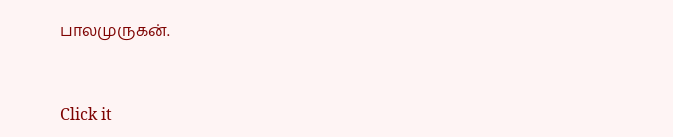பாலமுருகன்.


Click it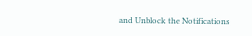and Unblock the Notifications